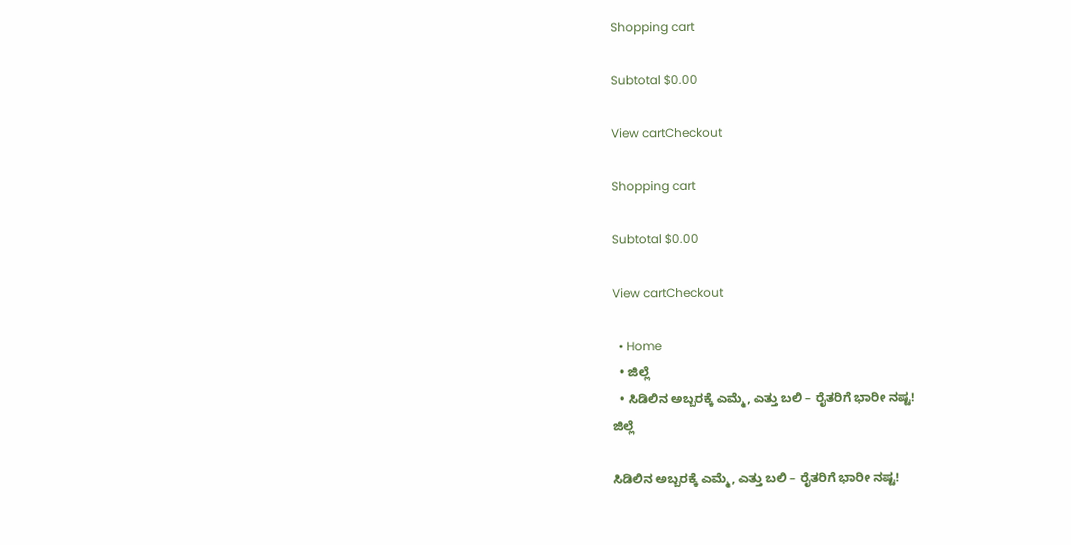Shopping cart

Subtotal $0.00

View cartCheckout

Shopping cart

Subtotal $0.00

View cartCheckout

  • Home
  • ಜಿಲ್ಲೆ
  • ಸಿಡಿಲಿನ ಅಬ್ಬರಕ್ಕೆ ಎಮ್ಮೆ, ಎತ್ತು ಬಲಿ – ರೈತರಿಗೆ ಭಾರೀ ನಷ್ಟ!
ಜಿಲ್ಲೆ

ಸಿಡಿಲಿನ ಅಬ್ಬರಕ್ಕೆ ಎಮ್ಮೆ, ಎತ್ತು ಬಲಿ – ರೈತರಿಗೆ ಭಾರೀ ನಷ್ಟ!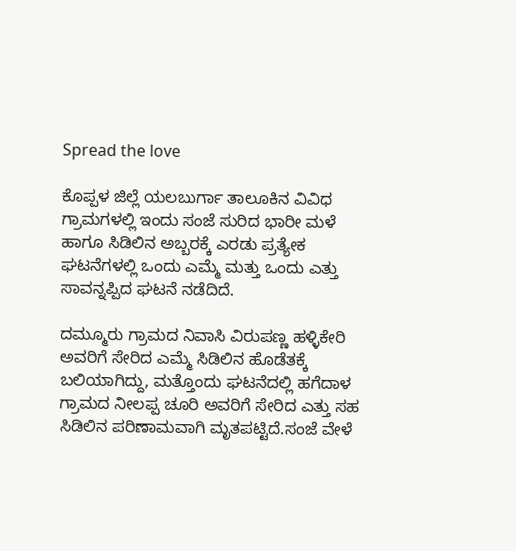Spread the love

ಕೊಪ್ಪಳ ಜಿಲ್ಲೆ ಯಲಬುರ್ಗಾ ತಾಲೂಕಿನ ವಿವಿಧ ಗ್ರಾಮಗಳಲ್ಲಿ ಇಂದು ಸಂಜೆ ಸುರಿದ ಭಾರೀ ಮಳೆ ಹಾಗೂ ಸಿಡಿಲಿನ ಅಬ್ಬರಕ್ಕೆ ಎರಡು ಪ್ರತ್ಯೇಕ ಘಟನೆಗಳಲ್ಲಿ ಒಂದು ಎಮ್ಮೆ ಮತ್ತು ಒಂದು ಎತ್ತು ಸಾವನ್ನಪ್ಪಿದ ಘಟನೆ ನಡೆದಿದೆ.

ದಮ್ಮೂರು ಗ್ರಾಮದ ನಿವಾಸಿ ವಿರುಪಣ್ಣ ಹಳ್ಳಿಕೇರಿ ಅವರಿಗೆ ಸೇರಿದ ಎಮ್ಮೆ ಸಿಡಿಲಿನ ಹೊಡೆತಕ್ಕೆ ಬಲಿಯಾಗಿದ್ದು, ಮತ್ತೊಂದು ಘಟನೆದಲ್ಲಿ ಹಗೆದಾಳ ಗ್ರಾಮದ ನೀಲಪ್ಪ ಚೂರಿ ಅವರಿಗೆ ಸೇರಿದ ಎತ್ತು ಸಹ ಸಿಡಿಲಿನ ಪರಿಣಾಮವಾಗಿ ಮೃತಪಟ್ಟಿದೆ.ಸಂಜೆ ವೇಳೆ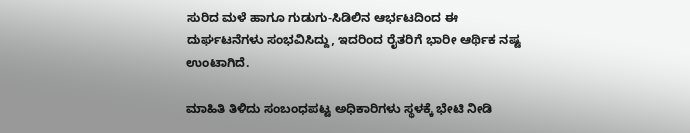ಸುರಿದ ಮಳೆ ಹಾಗೂ ಗುಡುಗು-ಸಿಡಿಲಿನ ಆರ್ಭಟದಿಂದ ಈ ದುರ್ಘಟನೆಗಳು ಸಂಭವಿಸಿದ್ದು, ಇದರಿಂದ ರೈತರಿಗೆ ಭಾರೀ ಆರ್ಥಿಕ ನಷ್ಟ ಉಂಟಾಗಿದೆ.

ಮಾಹಿತಿ ತಿಳಿದು ಸಂಬಂಧಪಟ್ಟ ಅಧಿಕಾರಿಗಳು ಸ್ಥಳಕ್ಕೆ ಭೇಟಿ ನೀಡಿ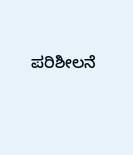ಪರಿಶೀಲನೆ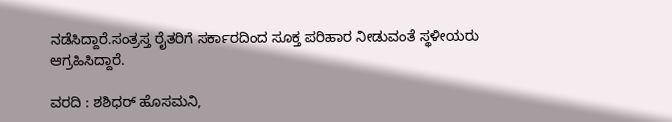ನಡೆಸಿದ್ದಾರೆ.ಸಂತ್ರಸ್ತ ರೈತರಿಗೆ ಸರ್ಕಾರದಿಂದ ಸೂಕ್ತ ಪರಿಹಾರ ನೀಡುವಂತೆ ಸ್ಥಳೀಯರು ಆಗ್ರಹಿಸಿದ್ದಾರೆ.

ವರದಿ : ಶಶಿಧರ್ ಹೊಸಮನಿ,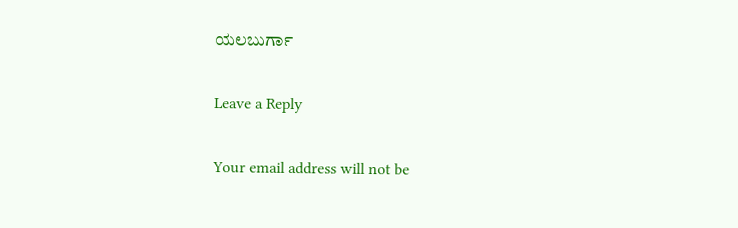ಯಲಬುರ್ಗಾ

Leave a Reply

Your email address will not be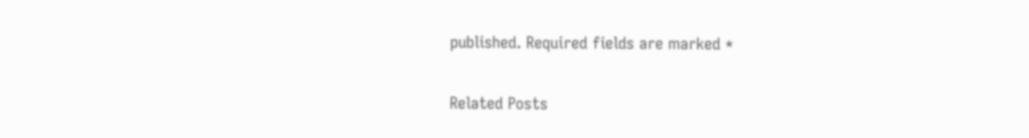published. Required fields are marked *

Related Posts